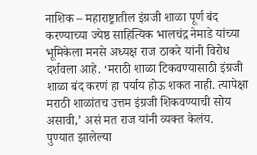नाशिक – महाराष्ट्रातील इंग्रजी शाळा पूर्ण बंद करण्याच्या ज्येष्ठ साहित्यिक भालचंद्र नेमाडे यांच्या भूमिकेला मनसे अध्यक्ष राज ठाकरे यांनी विरोध दर्शवला आहे. ‘मराठी शाळा टिकवण्यासाठी इंग्रजी शाळा बंद करणं हा पर्याय होऊ शकत नाही. त्यापेक्षा मराठी शाळांतच उत्तम इंग्रजी शिकवण्याची सोय असावी,’ असं मत राज यांनी व्यक्त केलंय.
पुण्यात झालेल्या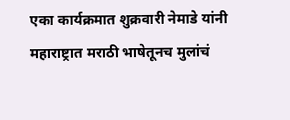एका कार्यक्रमात शुक्रवारी नेमाडे यांनी महाराष्ट्रात मराठी भाषेतूनच मुलांचं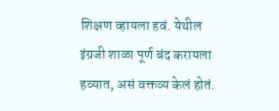शिक्षण व्हायला हवं. येथील इंग्रजी शाळा पूर्ण बंद करायला हव्यात, असं वक्तव्य केलं होतं.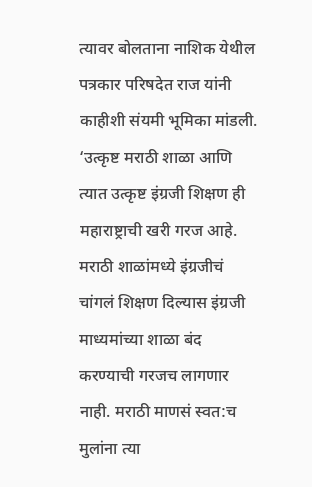त्यावर बोलताना नाशिक येथील पत्रकार परिषदेत राज यांनी काहीशी संयमी भूमिका मांडली. ‘उत्कृष्ट मराठी शाळा आणि त्यात उत्कृष्ट इंग्रजी शिक्षण ही महाराष्ट्राची खरी गरज आहे. मराठी शाळांमध्ये इंग्रजीचं चांगलं शिक्षण दिल्यास इंग्रजी माध्यमांच्या शाळा बंद करण्याची गरजच लागणार नाही. मराठी माणसं स्वत:च मुलांना त्या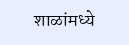शाळांमध्ये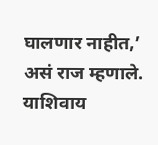घालणार नाहीत,’ असं राज म्हणाले. याशिवाय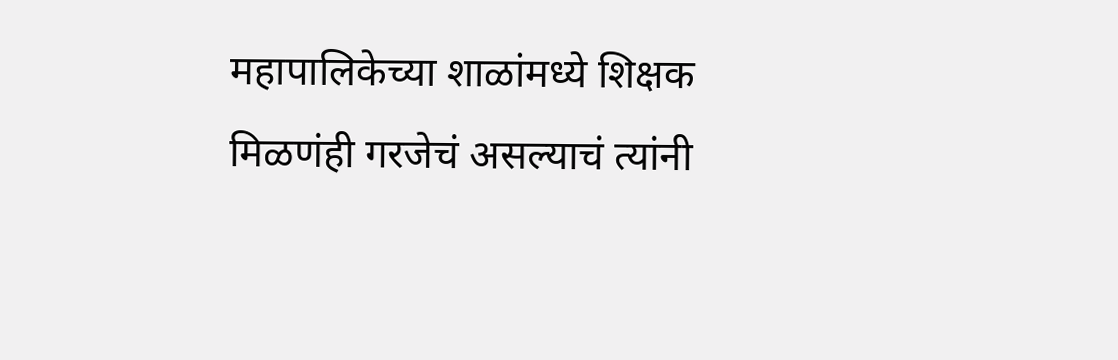महापालिकेच्या शाळांमध्ये शिक्षक मिळणंही गरजेचं असल्याचं त्यांनी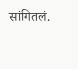सांगितलं.